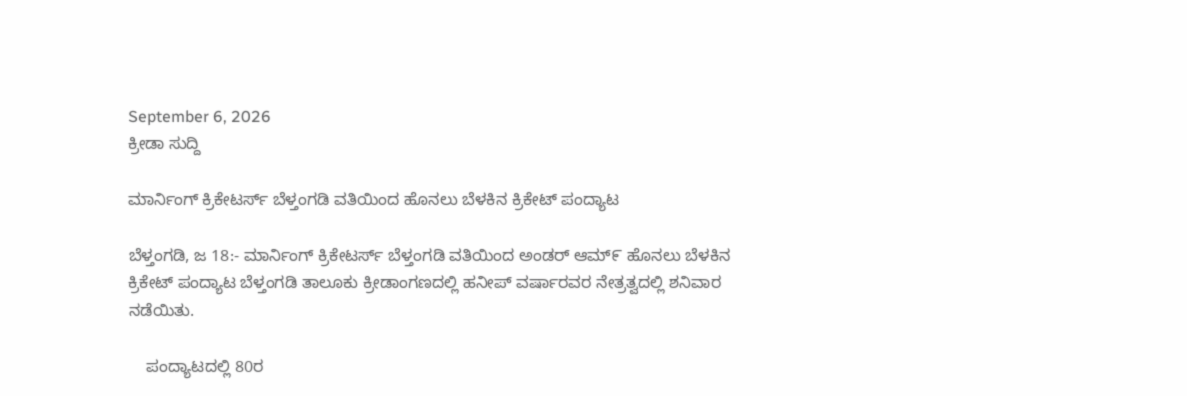September 6, 2026
ಕ್ರೀಡಾ ಸುದ್ದಿ

ಮಾರ್ನಿಂಗ್ ಕ್ರಿಕೇಟರ್ಸ್ ಬೆಳ್ತಂಗಡಿ ವತಿಯಿಂದ ಹೊನಲು ಬೆಳಕಿನ ಕ್ರಿಕೇಟ್ ಪಂದ್ಯಾಟ

ಬೆಳ್ತಂಗಡಿ, ಜ 18:- ಮಾರ್ನಿಂಗ್ ಕ್ರಿಕೇಟರ್ಸ್ ಬೆಳ್ತಂಗಡಿ ವತಿಯಿಂದ ಅಂಡರ್ ಆಮ್೯ ಹೊನಲು ಬೆಳಕಿನ ಕ್ರಿಕೇಟ್ ಪಂದ್ಯಾಟ ಬೆಳ್ತಂಗಡಿ ತಾಲೂಕು ಕ್ರೀಡಾಂಗಣದಲ್ಲಿ ಹನೀಪ್ ವರ್ಷಾರವರ ನೇತ್ರತ್ವದಲ್ಲಿ ಶನಿವಾರ ನಡೆಯಿತು.

    ಪಂದ್ಯಾಟದಲ್ಲಿ 80ರ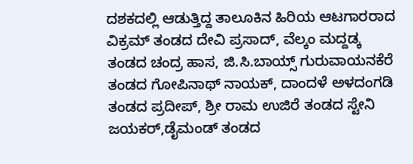ದಶಕದಲ್ಲಿ ಆಡುತ್ತಿದ್ದ ತಾಲೂಕಿನ ಹಿರಿಯ ಆಟಗಾರರಾದ ವಿಕ್ರಮ್ ತಂಡದ ದೇವಿ ಪ್ರಸಾದ್, ವೆಲ್ಕಂ ಮದ್ದಡ್ಕ ತಂಡದ ಚಂದ್ರ ಹಾಸ, ಜಿ.ಸಿ.ಬಾಯ್ಸ್ ಗುರುವಾಯನಕೆರೆ ತಂಡದ ಗೋಪಿನಾಥ್ ನಾಯಕ್, ದಾಂದಳೆ ಅಳದಂಗಡಿ ತಂಡದ ಪ್ರದೀಪ್, ಶ್ರೀ ರಾಮ ಉಜಿರೆ ತಂಡದ ಸ್ಟೇನಿ ಜಯಕರ್,ಡೈಮಂಡ್ ತಂಡದ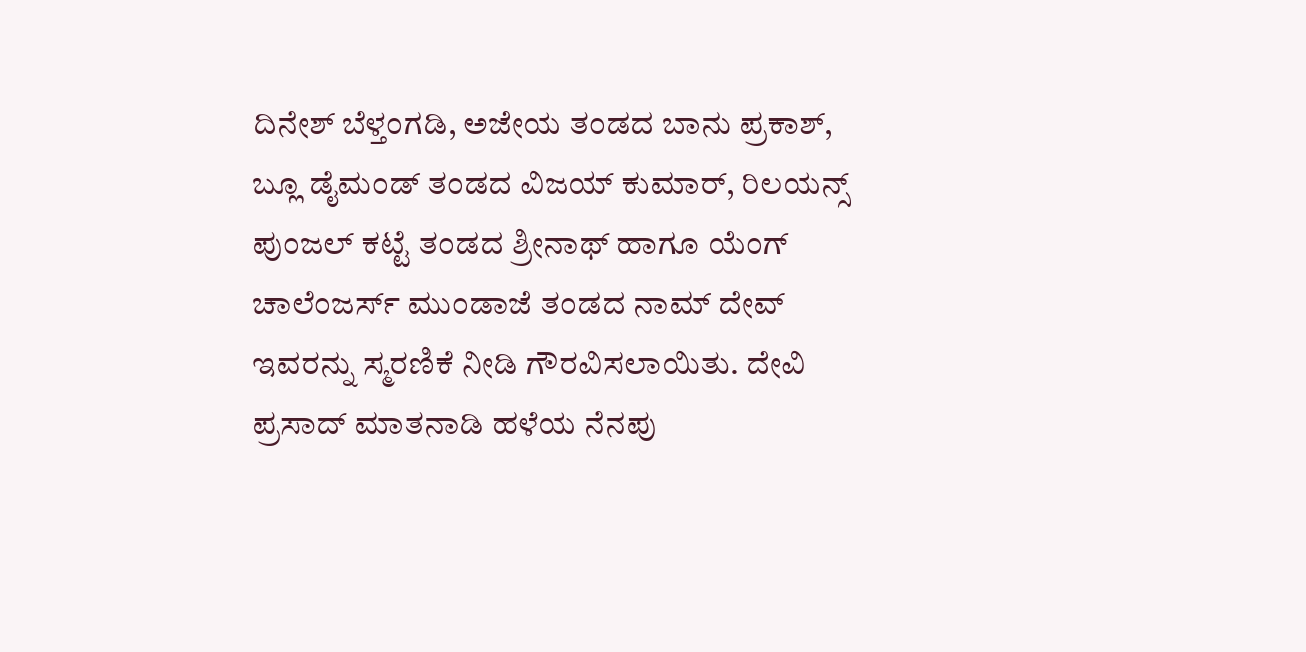ದಿನೇಶ್ ಬೆಳ್ತಂಗಡಿ, ಅಜೇಯ ತಂಡದ ಬಾನು ಪ್ರಕಾಶ್, ಬ್ಲೂ ಡೈಮಂಡ್ ತಂಡದ ವಿಜಯ್ ಕುಮಾರ್, ರಿಲಯನ್ಸ್ ಪುಂಜಲ್ ಕಟ್ಟೆ ತಂಡದ ಶ್ರೀನಾಥ್ ಹಾಗೂ ಯೆಂಗ್ ಚಾಲೆಂಜರ್ಸ್ ಮುಂಡಾಜೆ ತಂಡದ ನಾಮ್ ದೇವ್ ಇವರನ್ನು ಸ್ಮರಣಿಕೆ ನೀಡಿ ಗೌರವಿಸಲಾಯಿತು. ದೇವಿ ಪ್ರಸಾದ್ ಮಾತನಾಡಿ ಹಳೆಯ ನೆನಪು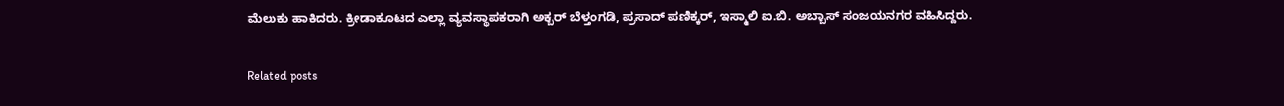ಮೆಲುಕು ಹಾಕಿದರು. ಕ್ರೀಡಾಕೂಟದ ಎಲ್ಲಾ ವ್ಯವಸ್ಥಾಪಕರಾಗಿ ಅಕ್ಬರ್ ಬೆಳ್ತಂಗಡಿ, ಪ್ರಸಾದ್ ಪಣಿಕ್ಕರ್, ಇಸ್ಮಾಲಿ ಐ.ಬಿ. ಅಬ್ಬಾಸ್ ಸಂಜಯನಗರ ವಹಿಸಿದ್ದರು.

Related posts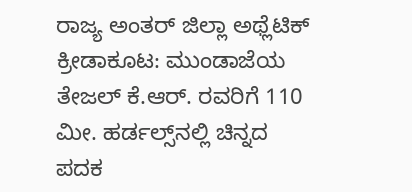ರಾಜ್ಯ ಅಂತರ್ ಜಿಲ್ಲಾ ಅಥ್ಲೆಟಿಕ್ ಕ್ರೀಡಾಕೂಟ: ಮುಂಡಾಜೆಯ ತೇಜಲ್ ಕೆ.ಆರ್. ರವರಿಗೆ 110 ಮೀ. ಹರ್ಡಲ್ಸ್‌ನಲ್ಲಿ ಚಿನ್ನದ ಪದಕ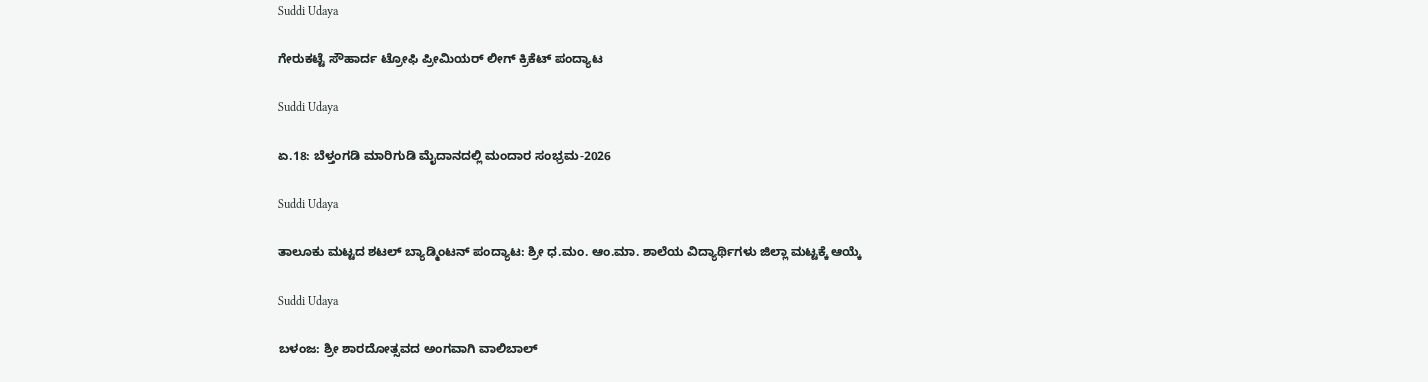Suddi Udaya

ಗೇರುಕಟ್ಟೆ ಸೌಹಾರ್ದ ಟ್ರೋಫಿ ಪ್ರೀಮಿಯರ್ ಲೀಗ್ ಕ್ರಿಕೆಟ್ ಪಂದ್ಯಾಟ

Suddi Udaya

ಏ.18: ಬೆಳ್ತಂಗಡಿ ಮಾರಿಗುಡಿ ಮೈದಾನದಲ್ಲಿ ಮಂದಾರ ಸಂಭ್ರಮ-2026

Suddi Udaya

ತಾಲೂಕು ಮಟ್ಟದ ಶಟಲ್ ಬ್ಯಾಡ್ಮಿಂಟನ್ ಪಂದ್ಯಾಟ: ಶ್ರೀ ಧ.ಮಂ. ಆಂ.ಮಾ. ಶಾಲೆಯ ವಿದ್ಯಾರ್ಥಿಗಳು ಜಿಲ್ಲಾ ಮಟ್ಟಕ್ಕೆ ಆಯ್ಕೆ

Suddi Udaya

ಬಳಂಜ: ಶ್ರೀ ಶಾರದೋತ್ಸವದ ಅಂಗವಾಗಿ ವಾಲಿಬಾಲ್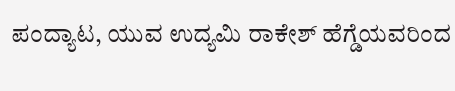ಪಂದ್ಯಾಟ, ಯುವ ಉದ್ಯಮಿ ರಾಕೇಶ್ ಹೆಗ್ಡೆಯವರಿಂದ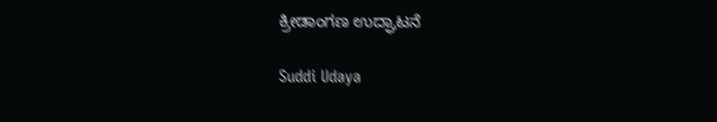ಕ್ರೀಡಾಂಗಣ ಉದ್ಘಾಟನೆ

Suddi Udaya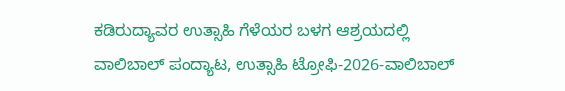ಕಡಿರುದ್ಯಾವರ ಉತ್ಸಾಹಿ ಗೆಳೆಯರ ಬಳಗ ಆಶ್ರಯದಲ್ಲಿ ವಾಲಿಬಾಲ್ ಪಂದ್ಯಾಟ, ಉತ್ಸಾಹಿ ಟ್ರೋಫಿ-2026-ವಾಲಿಬಾಲ್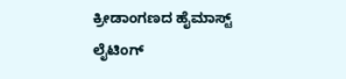ಕ್ರೀಡಾಂಗಣದ ಹೈಮಾಸ್ಟ್ ಲೈಟಿಂಗ್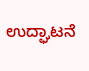ಉದ್ಘಾಟನೆ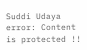Suddi Udaya
error: Content is protected !!